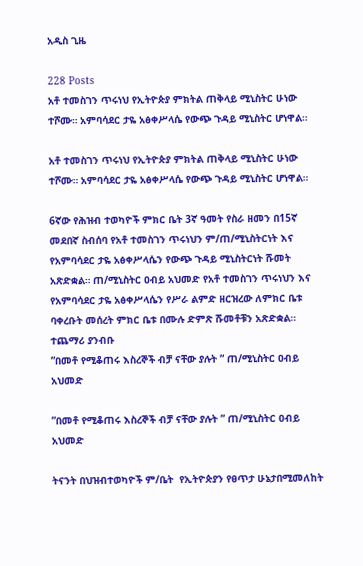አዲስ ጊዜ

228 Posts
አቶ ተመስገን ጥሩነህ የኢትዮጵያ ምክትል ጠቅላይ ሚኒስትር ሁነው ተሾሙ። አምባሳደር ታዬ አፅቀሥላሴ የውጭ ጉዳይ ሚኒስትር ሆነዋል።

አቶ ተመስገን ጥሩነህ የኢትዮጵያ ምክትል ጠቅላይ ሚኒስትር ሁነው ተሾሙ። አምባሳደር ታዬ አፅቀሥላሴ የውጭ ጉዳይ ሚኒስትር ሆነዋል።

6ኛው የሕዝብ ተወካዮች ምክር ቤት 3ኛ ዓመት የስራ ዘመን በ15ኛ መደበኛ ስብሰባ የአቶ ተመስገን ጥሩነህን ም/ጠ/ሚኒስትርነት እና የአምባሳደር ታዬ አፅቀሥላሴን የውጭ ጉዳይ ሚኒስትርነት ሹመት አጽድቋል። ጠ/ሚኒስትር ዐብይ አህመድ የአቶ ተመስገን ጥሩነህን እና የአምባሳደር ታዬ አፅቀሥላሴን የሥራ ልምድ ዘርዝረው ለምክር ቤቱ ባቀረቡት መሰረት ምክር ቤቱ በሙሉ ድምጽ ሹመቶቹን አጽድቋል።
ተጨማሪ ያንብቡ
”በመቶ የሚቆጠሩ እስረኞች ብቻ ናቸው ያሉት ” ጠ/ሚኒስትር ዐብይ አህመድ

”በመቶ የሚቆጠሩ እስረኞች ብቻ ናቸው ያሉት ” ጠ/ሚኒስትር ዐብይ አህመድ

ትናንት በህዝብተወካዮች ም/ቤት  የኢትዮጵያን የፀጥታ ሁኔታበሚመለከት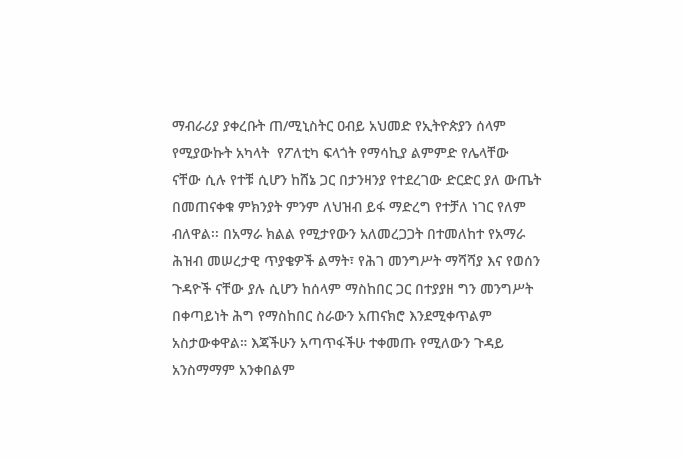ማብራሪያ ያቀረቡት ጠ/ሚኒስትር ዐብይ አህመድ የኢትዮጵያን ሰላም የሚያውኩት አካላት  የፖለቲካ ፍላጎት የማሳኪያ ልምምድ የሌላቸው ናቸው ሲሉ የተቹ ሲሆን ከሸኔ ጋር በታንዛንያ የተደረገው ድርድር ያለ ውጤት በመጠናቀቁ ምክንያት ምንም ለህዝብ ይፋ ማድረግ የተቻለ ነገር የለም ብለዋል፡፡ በአማራ ክልል የሚታየውን አለመረጋጋት በተመለከተ የአማራ ሕዝብ መሠረታዊ ጥያቄዎች ልማት፣ የሕገ መንግሥት ማሻሻያ እና የወሰን ጉዳዮች ናቸው ያሉ ሲሆን ከሰላም ማስከበር ጋር በተያያዘ ግን መንግሥት በቀጣይነት ሕግ የማስከበር ስራውን አጠናክሮ እንደሚቀጥልም አስታውቀዋል። እጃችሁን አጣጥፋችሁ ተቀመጡ የሚለውን ጉዳይ አንስማማም አንቀበልም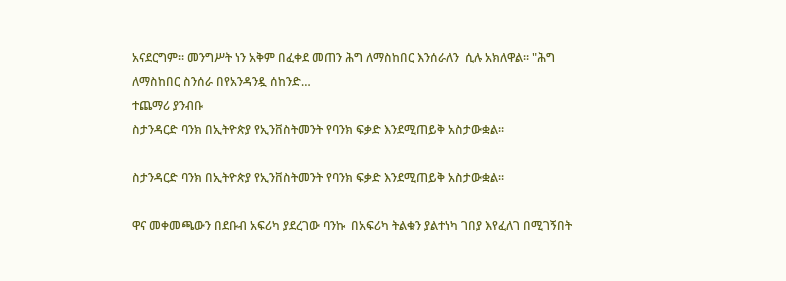አናደርግም። መንግሥት ነን አቅም በፈቀደ መጠን ሕግ ለማስከበር እንሰራለን  ሲሉ አክለዋል። "ሕግ ለማስከበር ስንሰራ በየአንዳንዷ ሰከንድ…
ተጨማሪ ያንብቡ
ስታንዳርድ ባንክ በኢትዮጵያ የኢንቨስትመንት የባንክ ፍቃድ እንደሚጠይቅ አስታውቋል።

ስታንዳርድ ባንክ በኢትዮጵያ የኢንቨስትመንት የባንክ ፍቃድ እንደሚጠይቅ አስታውቋል።

ዋና መቀመጫውን በደቡብ አፍሪካ ያደረገው ባንኩ  በአፍሪካ ትልቁን ያልተነካ ገበያ እየፈለገ በሚገኝበት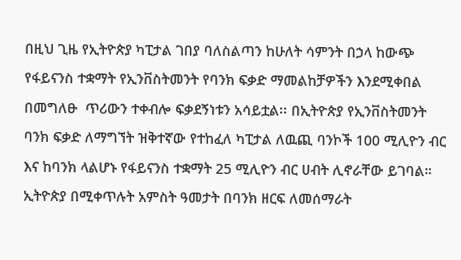በዚህ ጊዜ የኢትዮጵያ ካፒታል ገበያ ባለስልጣን ከሁለት ሳምንት በኃላ ከውጭ የፋይናንስ ተቋማት የኢንቨስትመንት የባንክ ፍቃድ ማመልከቻዎችን እንደሚቀበል በመግለፁ  ጥሪውን ተቀብሎ ፍቃደኝነቱን አሳይቷል፡፡ በኢትዮጵያ የኢንቨስትመንት ባንክ ፍቃድ ለማግኘት ዝቅተኛው የተከፈለ ካፒታል ለዉጪ ባንኮች 100 ሚሊዮን ብር እና ከባንክ ላልሆኑ የፋይናንስ ተቋማት 25 ሚሊዮን ብር ሀብት ሊኖራቸው ይገባል። ኢትዮጵያ በሚቀጥሉት አምስት ዓመታት በባንክ ዘርፍ ለመሰማራት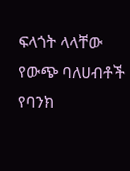ፍላጎት ላላቸው የውጭ ባለሀብቶች የባንክ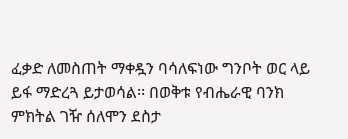ፈቃድ ለመስጠት ማቀዷን ባሳለፍነው ግንቦት ወር ላይ ይፋ ማድረጓ ይታወሳል፡፡ በወቅቱ የብሔራዊ ባንክ ምክትል ገዥ ሰለሞን ደስታ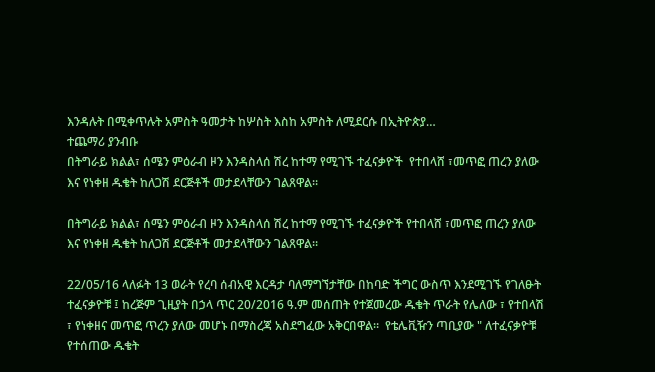እንዳሉት በሚቀጥሉት አምስት ዓመታት ከሦስት እስከ አምስት ለሚደርሱ በኢትዮጵያ…
ተጨማሪ ያንብቡ
በትግራይ ክልል፣ ሰሜን ምዕራብ ዞን እንዳስላሰ ሽረ ከተማ የሚገኙ ተፈናቃዮች  የተበላሸ ፣መጥፎ ጠረን ያለው እና የነቀዘ ዱቄት ከለጋሽ ደርጅቶች መታደላቸውን ገልጸዋል።

በትግራይ ክልል፣ ሰሜን ምዕራብ ዞን እንዳስላሰ ሽረ ከተማ የሚገኙ ተፈናቃዮች የተበላሸ ፣መጥፎ ጠረን ያለው እና የነቀዘ ዱቄት ከለጋሽ ደርጅቶች መታደላቸውን ገልጸዋል።

22/05/16 ላለፉት 13 ወራት የረባ ሰብአዊ እርዳታ ባለማግኘታቸው በከባድ ችግር ውስጥ እንደሚገኙ የገለፁት ተፈናቃዮቹ ፤ ከረጅም ጊዚያት በኃላ ጥር 20/2016 ዓ.ም መሰጠት የተጀመረው ዱቄት ጥራት የሌለው ፣ የተበላሽ ፣ የነቀዘና መጥፎ ጥረን ያለው መሆኑ በማስረጃ አስደግፈው አቅርበዋል።  የቴሌቪዥን ጣቢያው " ለተፈናቃዮቹ የተሰጠው ዱቄት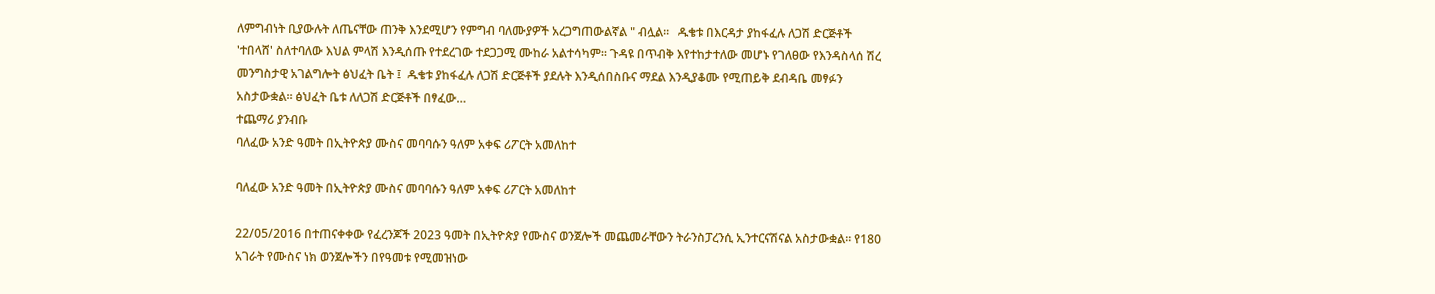ለምግብነት ቢያውሉት ለጤናቸው ጠንቅ እንደሚሆን የምግብ ባለሙያዎች አረጋግጠውልኛል " ብሏል።   ዱቄቱ በእርዳታ ያከፋፈሉ ለጋሽ ድርጅቶች 'ተበላሸ' ስለተባለው እህል ምላሽ እንዲሰጡ የተደረገው ተደጋጋሚ ሙከራ አልተሳካም። ጉዳዩ በጥብቅ እየተከታተለው መሆኑ የገለፀው የእንዳስላሰ ሽረ መንግስታዊ አገልግሎት ፅህፈት ቤት ፤  ዱቄቱ ያከፋፈሉ ለጋሽ ድርጅቶች ያደሉት እንዲሰበስቡና ማደል እንዲያቆሙ የሚጠይቅ ደብዳቤ መፃፉን አስታውቋል። ፅህፈት ቤቱ ለለጋሽ ድርጅቶች በፃፈው…
ተጨማሪ ያንብቡ
ባለፈው አንድ ዓመት በኢትዮጵያ ሙስና መባባሱን ዓለም አቀፍ ሪፖርት አመለከተ

ባለፈው አንድ ዓመት በኢትዮጵያ ሙስና መባባሱን ዓለም አቀፍ ሪፖርት አመለከተ

22/05/2016 በተጠናቀቀው የፈረንጆች 2023 ዓመት በኢትዮጵያ የሙስና ወንጀሎች መጨመራቸውን ትራንስፓረንሲ ኢንተርናሽናል አስታውቋል። የ180 አገራት የሙስና ነክ ወንጀሎችን በየዓመቱ የሚመዝነው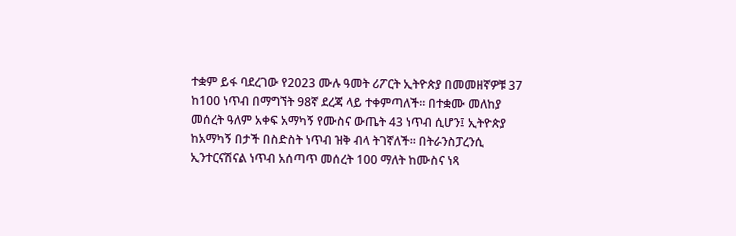ተቋም ይፋ ባደረገው የ2023 ሙሉ ዓመት ሪፖርት ኢትዮጵያ በመመዘኛዎቹ 37 ከ100 ነጥብ በማግኘት 98ኛ ደረጃ ላይ ተቀምጣለች፡፡ በተቋሙ መለከያ መሰረት ዓለም አቀፍ አማካኝ የሙስና ውጤት 43 ነጥብ ሲሆን፤ ኢትዮጵያ ከአማካኝ በታች በስድስት ነጥብ ዝቅ ብላ ትገኛለች። በትራንስፓረንሲ ኢንተርናሽናል ነጥብ አሰጣጥ መሰረት 100 ማለት ከሙስና ነጻ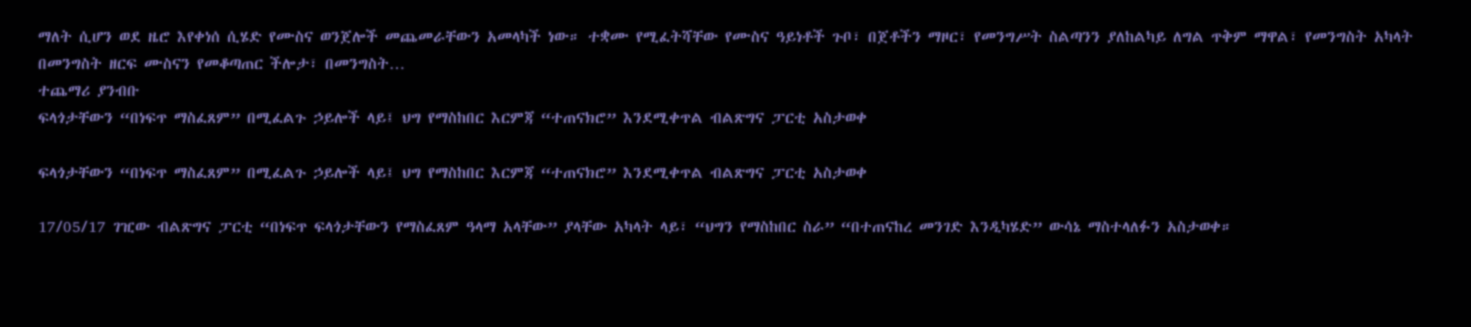ማለት ሲሆን ወደ ዜሮ እየቀነሰ ሲሄድ የሙስና ወንጀሎች መጨመራቸውን አመላካች ነው። ተቋሙ የሚፈትሻቸው የሙስና ዓይነቶች ጉቦ፣ በጀቶችን ማዞር፣ የመንግሥት ስልጣንን ያለከልካይ ለግል ጥቅም ማዋል፣ የመንግስት አካላት በመንግስት ዘርፍ ሙስናን የመቆጣጠር ችሎታ፣ በመንግስት…
ተጨማሪ ያንብቡ
ፍላጎታቸውን “በነፍጥ ማስፈጸም” በሚፈልጉ ኃይሎች ላይ፤ ህግ የማስከበር እርምጃ “ተጠናክሮ” እንደሚቀጥል ብልጽግና ፓርቲ አስታወቀ

ፍላጎታቸውን “በነፍጥ ማስፈጸም” በሚፈልጉ ኃይሎች ላይ፤ ህግ የማስከበር እርምጃ “ተጠናክሮ” እንደሚቀጥል ብልጽግና ፓርቲ አስታወቀ

17/05/17 ገዢው ብልጽግና ፓርቲ “በነፍጥ ፍላጎታቸውን የማስፈጸም ዓላማ አላቸው” ያላቸው አካላት ላይ፣ “ህግን የማስከበር ስራ” “በተጠናከረ መንገድ እንዲካሄድ” ውሳኔ ማስተላለፉን አስታወቀ።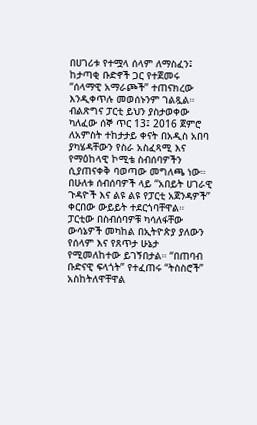በሀገሪቱ የተሟላ ሰላም ለማስፈን፤ ከታጣቂ ቡድኖች ጋር የተጀመሩ “ሰላማዊ አማራጮች” ተጠናክረው እንዲቀጥሉ መወሰኑንም ገልጿል። ብልጽግና ፓርቲ ይህን ያስታወቀው ካለፈው ሰኞ ጥር 13፤ 2016 ጀምሮ ለአምስት ተከታታይ ቀናት በአዲስ አበባ ያካሄዳቸውን የስራ አስፈጻሚ እና የማዕከላዊ ኮሚቴ ስብሰባዎችን ሲያጠናቀቅ ባወጣው መግለጫ ነው። በሁለቱ ሰብሰባዎች ላይ “አበይት ሀገራዊ ጉዳዮች እና ልዩ ልዩ የፓርቲ አጀንዳዎች” ቀርበው ውይይት ተደርጎባቸዋል። ፓርቲው በስብሰባዎቹ ካሳለፋቸው ውሳኔዎች መካከል በኢትዮጵያ ያለውን የሰላም እና የጸጥታ ሁኔታ የሚመለከተው ይገኝበታል። “በጠባብ ቡድናዊ ፍላጎት” የተፈጠሩ “ትስስሮች” አስከትለዋቸዋል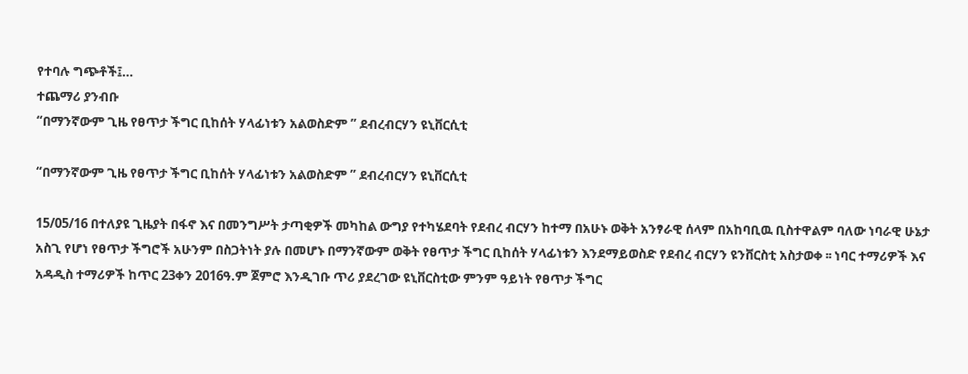የተባሉ ግጭቶች፤…
ተጨማሪ ያንብቡ
“በማንኛውም ጊዜ የፀጥታ ችግር ቢከሰት ሃላፊነቱን አልወስድም ” ደብረብርሃን ዩኒቨርሲቲ

“በማንኛውም ጊዜ የፀጥታ ችግር ቢከሰት ሃላፊነቱን አልወስድም ” ደብረብርሃን ዩኒቨርሲቲ

15/05/16 በተለያዩ ጊዜያት በፋኖ እና በመንግሥት ታጣቂዎች መካከል ውግያ የተካሄደባት የደብረ ብርሃን ከተማ በአሁኑ ወቅት አንፃራዊ ሰላም በአከባቢዉ ቢስተዋልም ባለው ነባራዊ ሁኔታ አስጊ የሆነ የፀጥታ ችግሮች አሁንም በስጋትነት ያሉ በመሆኑ በማንኛውም ወቅት የፀጥታ ችግር ቢከሰት ሃላፊነቱን እንደማይወስድ የደብረ ብርሃን ዩንቨርስቲ አስታወቀ ፡፡ ነባር ተማሪዎች እና አዳዲስ ተማሪዎች ከጥር 23ቀን 2016ዓ.ም ጀምሮ እንዲገቡ ጥሪ ያደረገው ዩኒቨርስቲው ምንም ዓይነት የፀጥታ ችግር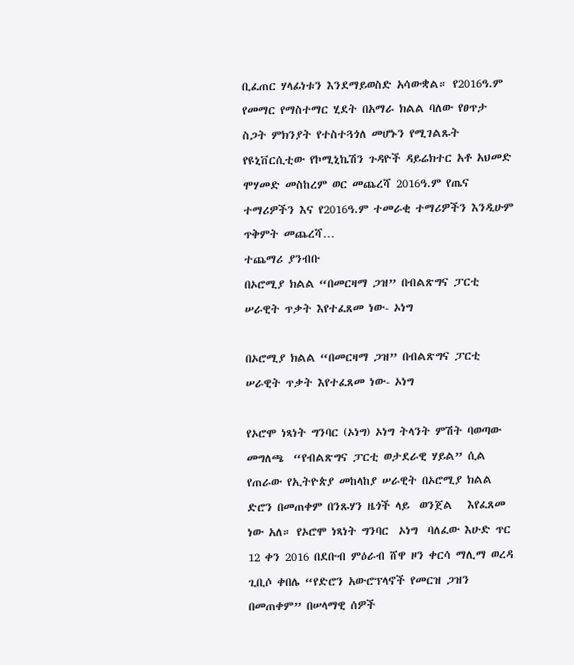ቢፈጠር ሃላፊነቱን እንደማይወስድ አሳውቋል። የ2016ዓ.ም የመማር የማስተማር ሂደት በአማራ ክልል ባለው የፀጥታ ስጋት ምክንያት የተስተጓጎለ መሆኑን የሚገልጹት የዩኒቨርሲቲው የኮሚኒኬሽን ጉዳዮች ዳይሬክተር አቶ አህመድ ሞሃመድ መስከረም ወር መጨረሻ 2016ዓ.ም የጤና ተማሪዎችን እና የ2016ዓ.ም ተመራቂ ተማሪዎችን እንዲሁም ጥቅምት መጨረሻ…
ተጨማሪ ያንብቡ
በኦሮሚያ ክልል “በመርዛማ ጋዝ” በብልጽግና ፓርቲ ሠራዊት ጥቃት እየተፈጸመ ነው- ኦነግ

በኦሮሚያ ክልል “በመርዛማ ጋዝ” በብልጽግና ፓርቲ ሠራዊት ጥቃት እየተፈጸመ ነው- ኦነግ

የኦሮሞ ነጻነት ግንባር (ኦነግ) ኦነግ ትላንት ምሽት ባወጣው መግለጫ  “የብልጽግና ፓርቲ ወታደራዊ ሃይል” ሲል የጠራው የኢትዮጵያ መከላከያ ሠራዊት በኦሮሚያ ክልል ድሮን በመጠቀም በንጹሃን ዜጎች ላይ  ወንጀል   እየፈጸመ ነው አለ። የኦሮሞ ነጻነት ግንባር  ኦነግ  ባለፈው እሁድ ጥር 12 ቀን 2016 በደቡብ ምዕራብ ሸዋ ዞን ቀርሳ ማሊማ ወረዳ ጊቢሶ ቀበሌ “የድሮን አውሮፕላኖች የመርዝ ጋዝን በመጠቀም” በሠላማዊ ሰዎች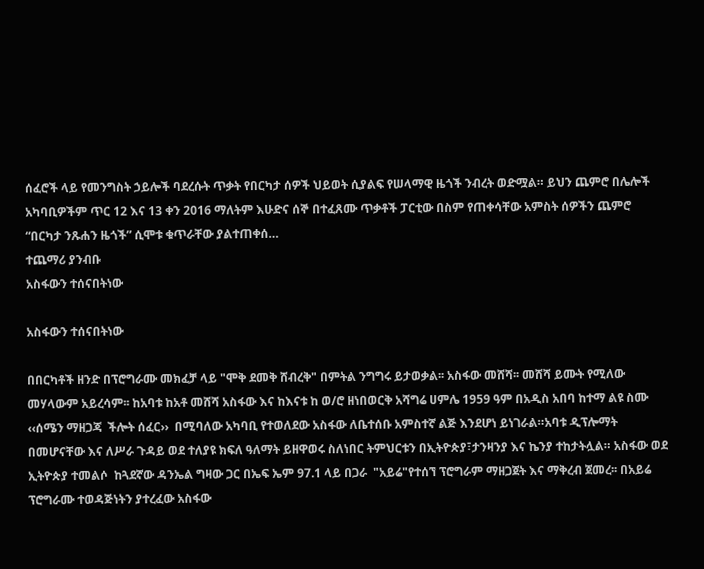ሰፈሮች ላይ የመንግስት ኃይሎች ባደረሱት ጥቃት የበርካታ ሰዎች ህይወት ሲያልፍ የሠላማዊ ዜጎች ንብረት ወድሟል። ይህን ጨምሮ በሌሎች አካባቢዎችም ጥር 12 እና 13 ቀን 2016 ማለትም እሁድና ሰኞ በተፈጸሙ ጥቃቶች ፓርቲው በስም የጠቀሳቸው አምስት ሰዎችን ጨምሮ “በርካታ ንጹሐን ዜጎች” ሲሞቱ ቁጥራቸው ያልተጠቀሰ…
ተጨማሪ ያንብቡ
አስፋውን ተሰናበትነው

አስፋውን ተሰናበትነው

በበርካቶች ዘንድ በፕሮግራሙ መክፈቻ ላይ "ሞቅ ደመቅ ሸብረቅ" በምትል ንግግሩ ይታወቃል፡፡ አስፋው መሸሻ፡፡ መሸሻ ይሙት የሚለው መሃላውም አይረሳም፡፡ ከአባቱ ከአቶ መሸሻ አስፋው እና ከእናቱ ከ ወ/ሮ ዘነበወርቅ አሻግሬ ሀምሌ 1959 ዓም በአዲስ አበባ ከተማ ልዩ ስሙ ‹‹ሰሜን ማዘጋጃ  ችሎት ሰፈር››  በሚባለው አካባቢ የተወለደው አስፋው ለቤተሰቡ አምስተኛ ልጅ እንደሆነ ይነገራል።አባቱ ዲፕሎማት በመሆናቸው እና ለሥራ ጉዳይ ወደ ተለያዩ ክፍለ ዓለማት ይዘዋወሩ ስለነበር ትምህርቱን በኢትዮጵያ፣ታንዛንያ እና ኬንያ ተከታትሏል። አስፋው ወደ ኢትዮጵያ ተመልሶ  ከጓደኛው ዳንኤል ግዛው ጋር በኤፍ ኤም 97.1 ላይ በጋራ  "አይሬ"የተሰኘ ፕሮግራም ማዘጋጀት እና ማቅረብ ጀመረ፡፡ በአይሬ ፕሮግራሙ ተወዳጅነትን ያተረፈው አስፋው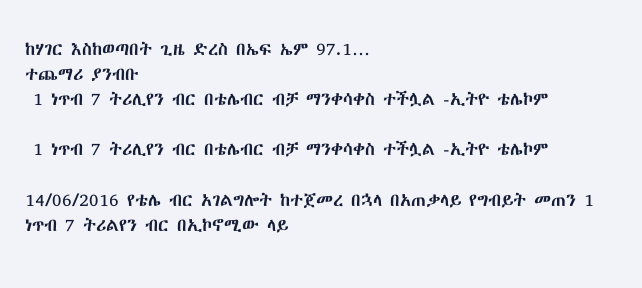ከሃገር እስከወጣበት ጊዜ ድረስ በኤፍ ኤም 97.1…
ተጨማሪ ያንብቡ
 1 ነጥብ 7 ትሪሊየን ብር በቴሌብር ብቻ ማንቀሳቀስ ተችሏል -ኢትዮ ቴሌኮም

 1 ነጥብ 7 ትሪሊየን ብር በቴሌብር ብቻ ማንቀሳቀስ ተችሏል -ኢትዮ ቴሌኮም

14/06/2016 የቴሌ ብር አገልግሎት ከተጀመረ በኋላ በአጠቃላይ የግብይት መጠን 1 ነጥብ 7 ትሪልየን ብር በኢኮኖሚው ላይ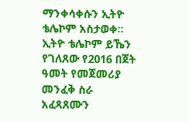ማንቀሳቀሱን ኢትዮ ቴሌኮም አስታወቀ። ኢትዮ ቴሌኮም ይኼን የገለጸው የ2016 በጀት ዓመት የመጀመሪያ መንፈቅ ስራ አፈጻጸሙን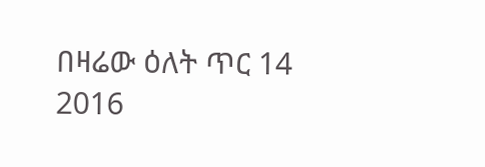በዛሬው ዕለት ጥር 14 2016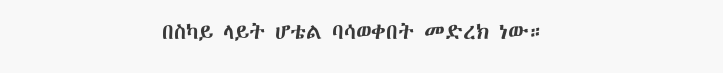በስካይ ላይት ሆቴል ባሳወቀበት መድረክ ነው።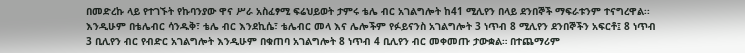በመድረኩ ላይ የተገኙት የኩባንያው ዋና ሥራ አስፈፃሚ ፍሬህይወት ታምሩ ቴሌ ብር አገልግሎት ከ41 ሚሊየን በላይ ደንበኞች ማፍራቱንም ተናግረዋል፡፡እንዲሁም በቴሌብር ሳንዱቅ፣ ቴሌ ብር እንደኪሴ፣ ቴሌብር መላ እና ሌሎችም የፉይናንስ አገልግሎት 3 ነጥብ 8 ሚሊየን ደንበኞችን አፍርቶ፤ 8 ነጥብ 3 ቢሊየን ብር የብድር አገልግሎት እንዲሁም በቁጠባ አገልግሎት 8 ነጥብ 4 ቢሊየን ብር መቀመጡ ታውቋል። በተጨማሪም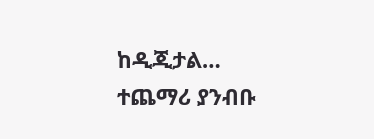ከዲጂታል…
ተጨማሪ ያንብቡ